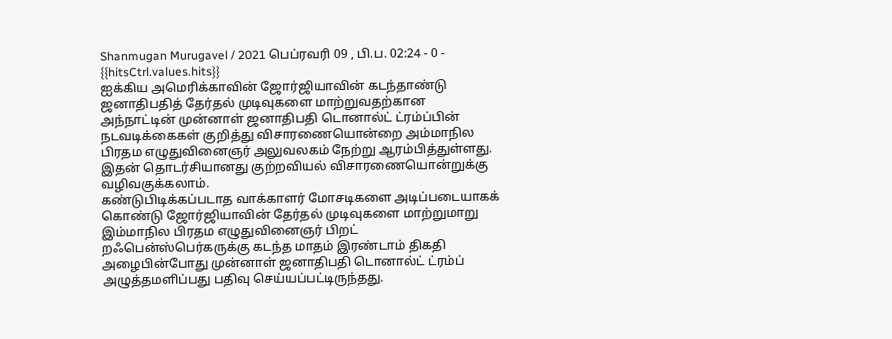Shanmugan Murugavel / 2021 பெப்ரவரி 09 , பி.ப. 02:24 - 0 - {{hitsCtrl.values.hits}}
ஐக்கிய அமெரிக்காவின் ஜோர்ஜியாவின் கடந்தாண்டு ஜனாதிபதித் தேர்தல் முடிவுகளை மாற்றுவதற்கான அந்நாட்டின் முன்னாள் ஜனாதிபதி டொனால்ட் ட்ரம்ப்பின் நடவடிக்கைகள் குறித்து விசாரணையொன்றை அம்மாநில பிரதம எழுதுவினைஞர் அலுவலகம் நேற்று ஆரம்பித்துள்ளது.
இதன் தொடர்சியானது குற்றவியல் விசாரணையொன்றுக்கு வழிவகுக்கலாம்.
கண்டுபிடிக்கப்படாத வாக்காளர் மோசடிகளை அடிப்படையாகக் கொண்டு ஜோர்ஜியாவின் தேர்தல் முடிவுகளை மாற்றுமாறு இம்மாநில பிரதம எழுதுவினைஞர் பிறட் றஃபென்ஸ்பெர்கருக்கு கடந்த மாதம் இரண்டாம் திகதி அழைபின்போது முன்னாள் ஜனாதிபதி டொனால்ட் ட்ரம்ப் அழுத்தமளிப்பது பதிவு செய்யப்பட்டிருந்தது.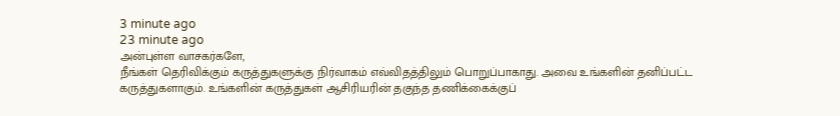3 minute ago
23 minute ago
அன்புள்ள வாசகர்களே,
நீங்கள் தெரிவிக்கும் கருத்துகளுக்கு நிர்வாகம் எவ்விதத்திலும் பொறுப்பாகாது. அவை உங்களின் தனிப்பட்ட கருத்துகளாகும். உங்களின் கருத்துகள் ஆசிரியரின் தகுந்த தணிக்கைக்குப்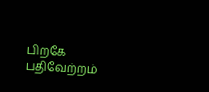பிறகே பதிவேற்றம்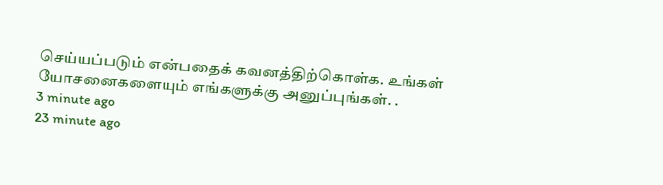செய்யப்படும் என்பதைக் கவனத்திற்கொள்க. உங்கள் யோசனைகளையும் எங்களுக்கு அனுப்புங்கள். .
3 minute ago
23 minute ago